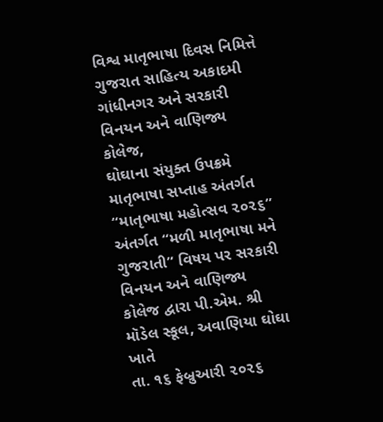વિશ્વ માતૃભાષા દિવસ નિમિત્તે ગુજરાત સાહિત્ય અકાદમી ગાંધીનગર અને સરકારી વિનયન અને વાણિજ્ય કોલેજ,
ઘોઘાના સંયુક્ત ઉપક્રમે માતૃભાષા સપ્તાહ અંતર્ગત “માતૃભાષા મહોત્સવ ૨૦૨૬” અંતર્ગત “મળી માતૃભાષા મને
ગુજરાતી” વિષય પર સરકારી વિનયન અને વાણિજ્ય કોલેજ દ્વારા પી.એમ. શ્રી મૉડેલ સ્કૂલ, અવાણિયા ઘોઘા ખાતે
તા. ૧૬ ફેબ્રુઆરી ૨૦૨૬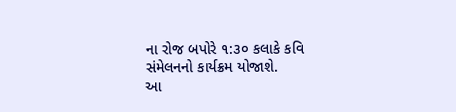ના રોજ બપોરે ૧:૩૦ કલાકે કવિ સંમેલનનો કાર્યક્રમ યોજાશે.
આ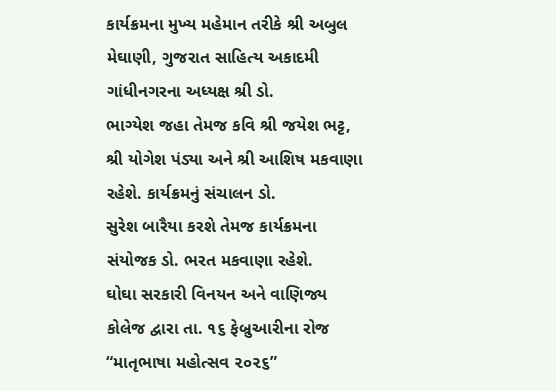કાર્યક્રમના મુખ્ય મહેમાન તરીકે શ્રી અબુલ મેઘાણી, ગુજરાત સાહિત્ય અકાદમી ગાંધીનગરના અધ્યક્ષ શ્રી ડો.
ભાગ્યેશ જહા તેમજ કવિ શ્રી જયેશ ભટ્ટ, શ્રી યોગેશ પંડ્યા અને શ્રી આશિષ મકવાણા રહેશે. કાર્યક્રમનું સંચાલન ડો.
સુરેશ બારૈયા કરશે તેમજ કાર્યક્રમના સંયોજક ડો. ભરત મકવાણા રહેશે.
ઘોઘા સરકારી વિનયન અને વાણિજ્ય કોલેજ દ્વારા તા. ૧૬ ફેબ્રુઆરીના રોજ “માતૃભાષા મહોત્સવ ૨૦૨૬”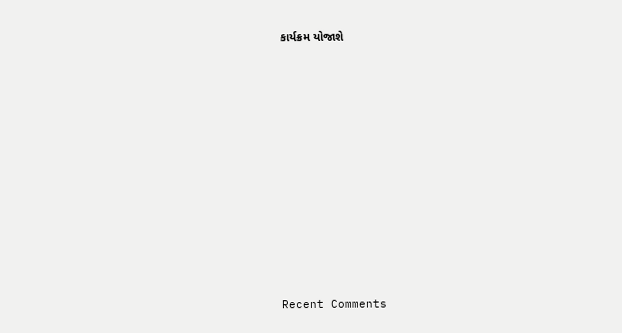કાર્યક્રમ યોજાશે


















Recent Comments